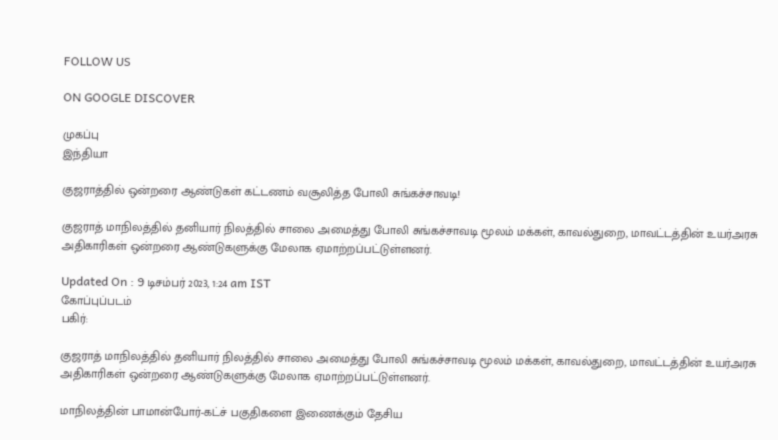FOLLOW US

ON GOOGLE DISCOVER

முகப்பு
இந்தியா

குஜராத்தில் ஒன்றரை ஆண்டுகள் கட்டணம் வசூலித்த போலி சுங்கச்சாவடி!

குஜராத் மாநிலத்தில் தனியார் நிலத்தில் சாலை அமைத்து போலி சுங்கச்சாவடி மூலம் மக்கள், காவல்துறை, மாவட்டத்தின் உயர்அரசு அதிகாரிகள் ஒன்றரை ஆண்டுகளுக்கு மேலாக ஏமாற்றப்பட்டுள்ளனர்.

Updated On : 9 டிசம்பர் 2023, 1:24 am IST
கோப்புப்படம்
பகிர்:

குஜராத் மாநிலத்தில் தனியார் நிலத்தில் சாலை அமைத்து போலி சுங்கச்சாவடி மூலம் மக்கள், காவல்துறை, மாவட்டத்தின் உயர்அரசு அதிகாரிகள் ஒன்றரை ஆண்டுகளுக்கு மேலாக ஏமாற்றப்பட்டுள்ளனர்.

மாநிலத்தின் பாமான்போர்-கட்ச் பகுதிகளை இணைக்கும் தேசிய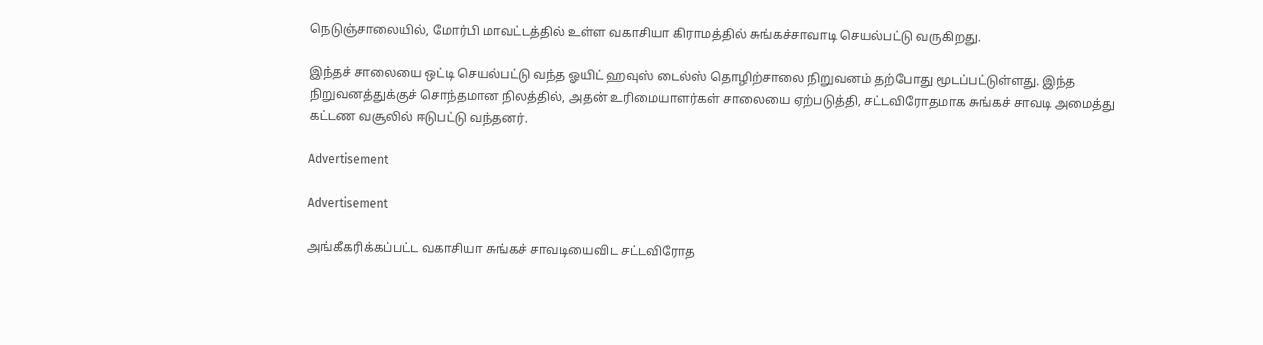நெடுஞ்சாலையில், மோர்பி மாவட்டத்தில் உள்ள வகாசியா கிராமத்தில் சுங்கச்சாவாடி செயல்பட்டு வருகிறது.

இந்தச் சாலையை ஒட்டி செயல்பட்டு வந்த ஓயிட் ஹவுஸ் டைல்ஸ் தொழிற்சாலை நிறுவனம் தற்போது மூடப்பட்டுள்ளது. இந்த நிறுவனத்துக்குச் சொந்தமான நிலத்தில், அதன் உரிமையாளர்கள் சாலையை ஏற்படுத்தி, சட்டவிரோதமாக சுங்கச் சாவடி அமைத்து கட்டண வசூலில் ஈடுபட்டு வந்தனர்.

Advertisement

Advertisement

அங்கீகரிக்கப்பட்ட வகாசியா சுங்கச் சாவடியைவிட சட்டவிரோத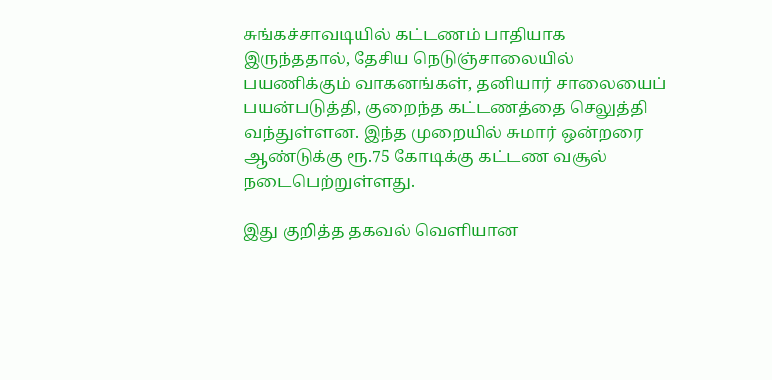சுங்கச்சாவடியில் கட்டணம் பாதியாக இருந்ததால், தேசிய நெடுஞ்சாலையில் பயணிக்கும் வாகனங்கள், தனியார் சாலையைப் பயன்படுத்தி, குறைந்த கட்டணத்தை செலுத்தி வந்துள்ளன. இந்த முறையில் சுமார் ஒன்றரை ஆண்டுக்கு ரூ.75 கோடிக்கு கட்டண வசூல் நடைபெற்றுள்ளது.

இது குறித்த தகவல் வெளியான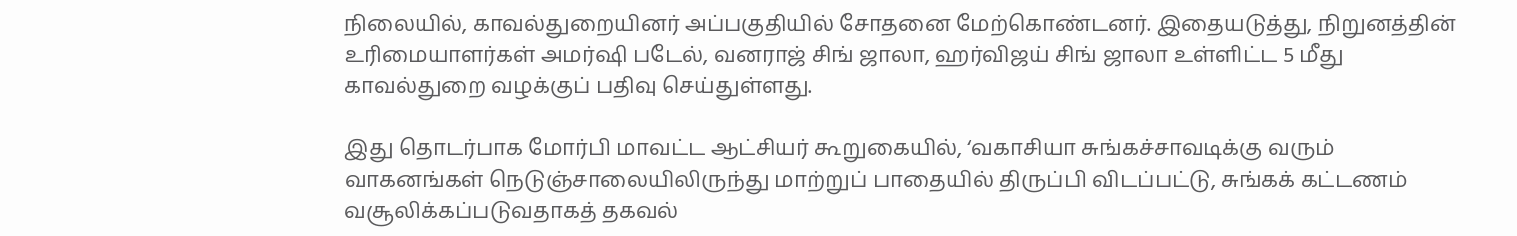நிலையில், காவல்துறையினர் அப்பகுதியில் சோதனை மேற்கொண்டனர். இதையடுத்து, நிறுனத்தின் உரிமையாளர்கள் அமர்ஷி படேல், வனராஜ் சிங் ஜாலா, ஹர்விஜய் சிங் ஜாலா உள்ளிட்ட 5 மீது காவல்துறை வழக்குப் பதிவு செய்துள்ளது.

இது தொடர்பாக மோர்பி மாவட்ட ஆட்சியர் கூறுகையில், ‘வகாசியா சுங்கச்சாவடிக்கு வரும் வாகனங்கள் நெடுஞ்சாலையிலிருந்து மாற்றுப் பாதையில் திருப்பி விடப்பட்டு, சுங்கக் கட்டணம் வசூலிக்கப்படுவதாகத் தகவல்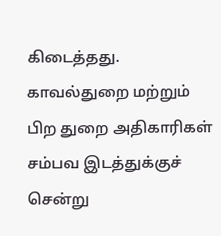கிடைத்தது. காவல்துறை மற்றும் பிற துறை அதிகாரிகள் சம்பவ இடத்துக்குச் சென்று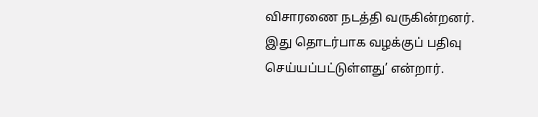விசாரணை நடத்தி வருகின்றனர். இது தொடர்பாக வழக்குப் பதிவு செய்யப்பட்டுள்ளது’ என்றார்.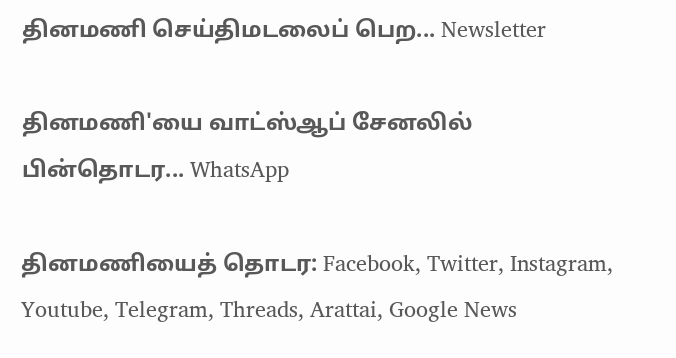தினமணி செய்திமடலைப் பெற... Newsletter

தினமணி'யை வாட்ஸ்ஆப் சேனலில் பின்தொடர... WhatsApp

தினமணியைத் தொடர: Facebook, Twitter, Instagram, Youtube, Telegram, Threads, Arattai, Google News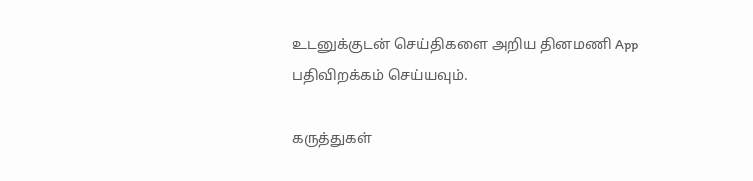உடனுக்குடன் செய்திகளை அறிய தினமணி App பதிவிறக்கம் செய்யவும்.

கருத்துகள்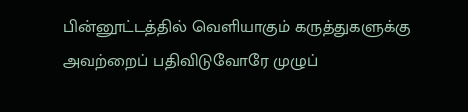பின்னூட்டத்தில் வெளியாகும் கருத்துகளுக்கு அவற்றைப் பதிவிடுவோரே முழுப்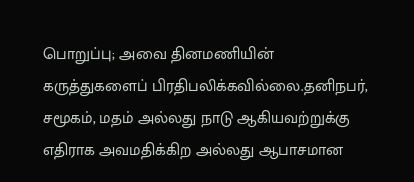பொறுப்பு; அவை தினமணியின் கருத்துகளைப் பிரதிபலிக்கவில்லை.தனிநபர், சமூகம், மதம் அல்லது நாடு ஆகியவற்றுக்கு எதிராக அவமதிக்கிற அல்லது ஆபாசமான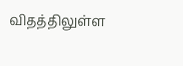விதத்திலுள்ள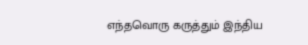எந்தவொரு கருத்தும் இந்திய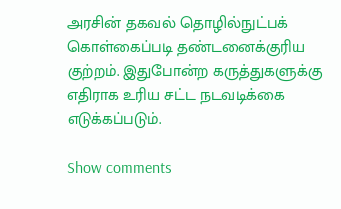அரசின் தகவல் தொழில்நுட்பக் கொள்கைப்படி தண்டனைக்குரிய குற்றம். இதுபோன்ற கருத்துகளுக்கு எதிராக உரிய சட்ட நடவடிக்கை எடுக்கப்படும்.

Show comments